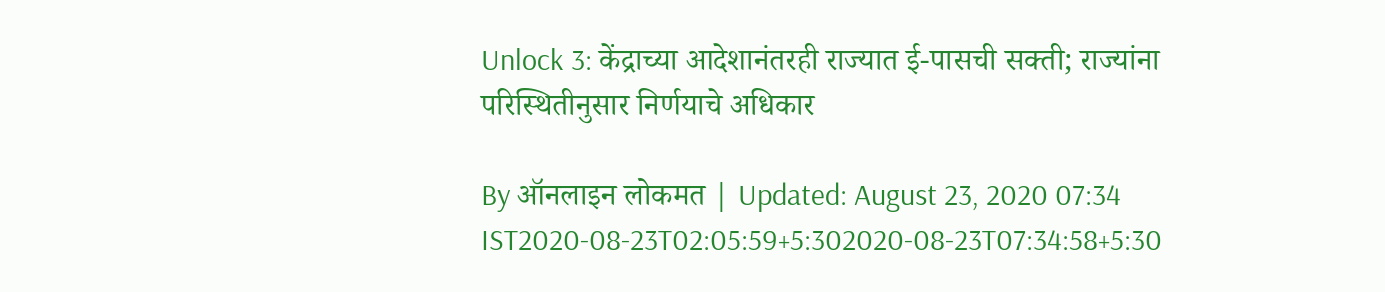Unlock 3: केंद्राच्या आदेशानंतरही राज्यात ई-पासची सक्ती; राज्यांना परिस्थितीनुसार निर्णयाचे अधिकार

By ऑनलाइन लोकमत | Updated: August 23, 2020 07:34 IST2020-08-23T02:05:59+5:302020-08-23T07:34:58+5:30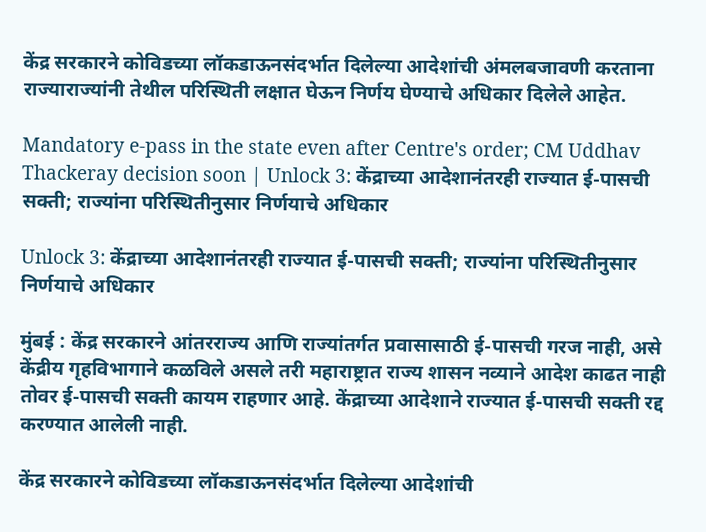केंद्र सरकारने कोविडच्या लॉकडाऊनसंदर्भात दिलेल्या आदेशांची अंमलबजावणी करताना राज्याराज्यांनी तेथील परिस्थिती लक्षात घेऊन निर्णय घेण्याचे अधिकार दिलेले आहेत.

Mandatory e-pass in the state even after Centre's order; CM Uddhav Thackeray decision soon | Unlock 3: केंद्राच्या आदेशानंतरही राज्यात ई-पासची सक्ती; राज्यांना परिस्थितीनुसार निर्णयाचे अधिकार

Unlock 3: केंद्राच्या आदेशानंतरही राज्यात ई-पासची सक्ती; राज्यांना परिस्थितीनुसार निर्णयाचे अधिकार

मुंबई : केंद्र सरकारने आंतरराज्य आणि राज्यांतर्गत प्रवासासाठी ई-पासची गरज नाही, असे केंद्रीय गृहविभागाने कळविले असले तरी महाराष्ट्रात राज्य शासन नव्याने आदेश काढत नाही तोवर ई-पासची सक्ती कायम राहणार आहे. केंद्राच्या आदेशाने राज्यात ई-पासची सक्ती रद्द करण्यात आलेली नाही.

केंद्र सरकारने कोविडच्या लॉकडाऊनसंदर्भात दिलेल्या आदेशांची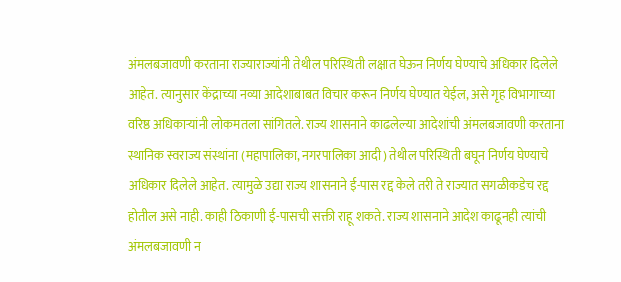अंमलबजावणी करताना राज्याराज्यांनी तेथील परिस्थिती लक्षात घेऊन निर्णय घेण्याचे अधिकार दिलेले आहेत. त्यानुसार केंद्राच्या नव्या आदेशाबाबत विचार करून निर्णय घेण्यात येईल, असे गृह विभागाच्या वरिष्ठ अधिकाऱ्यांनी लोकमतला सांगितले. राज्य शासनाने काढलेल्या आदेशांची अंमलबजावणी करताना स्थानिक स्वराज्य संस्थांना (महापालिका, नगरपालिका आदी) तेथील परिस्थिती बघून निर्णय घेण्याचे अधिकार दिलेले आहेत. त्यामुळे उद्या राज्य शासनाने ई-पास रद्द केले तरी ते राज्यात सगळीकडेच रद्द होतील असे नाही. काही ठिकाणी ई-पासची सक्ती राहू शकते. राज्य शासनाने आदेश काढूनही त्यांची अंमलबजावणी न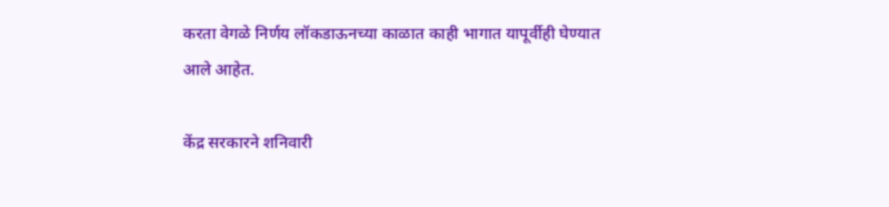करता वेगळे निर्णय लॉकडाऊनच्या काळात काही भागात यापूर्वीही घेण्यात आले आहेत.

केंद्र सरकारने शनिवारी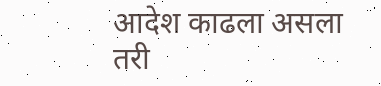आदेश काढला असला तरी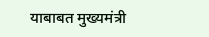याबाबत मुख्यमंत्री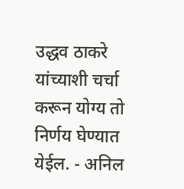उद्धव ठाकरे यांच्याशी चर्चा करून योग्य तो निर्णय घेण्यात येईल. - अनिल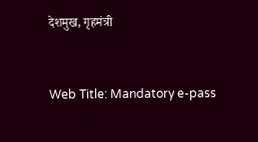देशमुख, गृहमंत्री



Web Title: Mandatory e-pass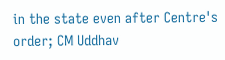in the state even after Centre's order; CM Uddhav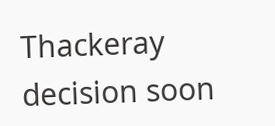Thackeray decision soon